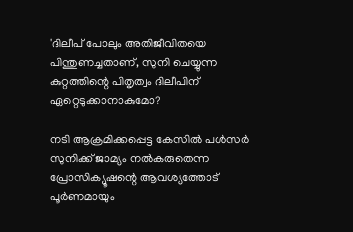'ദിലീപ് പോലും അതിജീവിതയെ പിന്തുണച്ചതാണ്, സുനി ചെയ്യുന്ന കുറ്റത്തിന്റെ പിതൃത്വം ദിലീപിന് ഏറ്റെടുക്കാനാകുമോ?

നടി ആക്രമിക്കപ്പെട്ട കേസിൽ പൾസർ സുനിക്ക് ജാമ്യം നൽകരുതെന്ന പ്രോസിക്യൂഷന്റെ ആവശ്യത്തോട് പൂർണമായും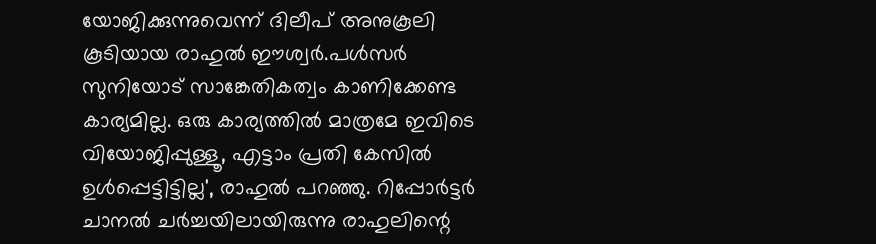യോജിക്കുന്നുവെന്ന് ദിലീപ് അനുകൂലി കൂടിയായ രാഹുൽ ഈശ്വർ.പൾസർ സുനിയോട് സാങ്കേതികത്വം കാണിക്കേണ്ട കാര്യമില്ല. ഒരു കാര്യത്തിൽ മാത്രമേ ഇവിടെ വിയോജിപ്പുള്ളൂ, എട്ടാം പ്രതി കേസിൽ ഉൾപ്പെട്ടിട്ടില്ല', രാഹുൽ പറഞ്ഞു. റിപ്പോർട്ടർ ചാനൽ ചർച്ചയിലായിരുന്നു രാഹുലിന്റെ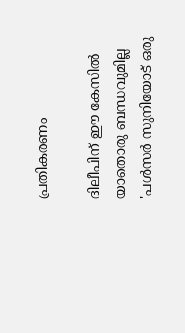പ്രതികരണം

ദിലീപിന് ഈ കേസിൽ യാതൊരു ബന്ധവുമില്ല
'പൾസർ സുനിയോട് ഒരു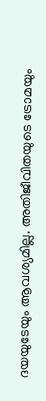ദയയുടേയും ആവശ്യമില്ല. അതിജീവിതയുടെ ട്രോമയും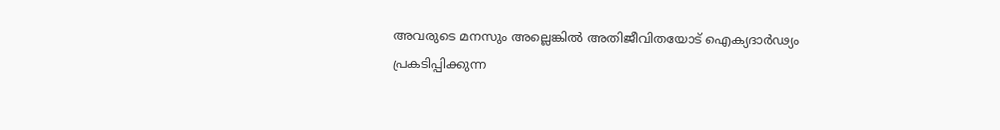അവരുടെ മനസും അല്ലെങ്കിൽ അതിജീവിതയോട് ഐക്യദാർഢ്യം പ്രകടിപ്പിക്കുന്ന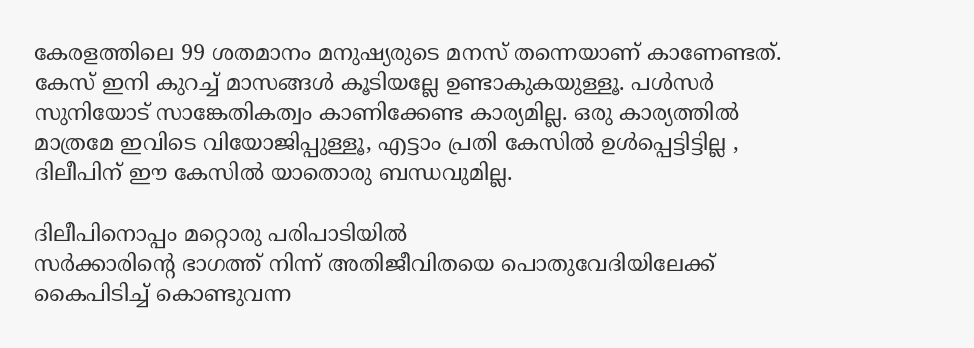കേരളത്തിലെ 99 ശതമാനം മനുഷ്യരുടെ മനസ് തന്നെയാണ് കാണേണ്ടത്. കേസ് ഇനി കുറച്ച് മാസങ്ങൾ കൂടിയല്ലേ ഉണ്ടാകുകയുള്ളൂ. പൾസർ സുനിയോട് സാങ്കേതികത്വം കാണിക്കേണ്ട കാര്യമില്ല. ഒരു കാര്യത്തിൽ മാത്രമേ ഇവിടെ വിയോജിപ്പുള്ളൂ, എട്ടാം പ്രതി കേസിൽ ഉൾപ്പെട്ടിട്ടില്ല , ദിലീപിന് ഈ കേസിൽ യാതൊരു ബന്ധവുമില്ല.

ദിലീപിനൊപ്പം മറ്റൊരു പരിപാടിയിൽ
സർക്കാരിന്റെ ഭാഗത്ത് നിന്ന് അതിജീവിതയെ പൊതുവേദിയിലേക്ക് കൈപിടിച്ച് കൊണ്ടുവന്ന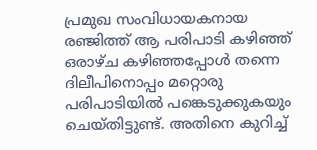പ്രമുഖ സംവിധായകനായ രഞ്ജിത്ത് ആ പരിപാടി കഴിഞ്ഞ് ഒരാഴ്ച കഴിഞ്ഞപ്പോൾ തന്നെ ദിലീപിനൊപ്പം മറ്റൊരു പരിപാടിയിൽ പങ്കെടുക്കുകയും ചെയ്തിട്ടുണ്ട്. അതിനെ കുറിച്ച്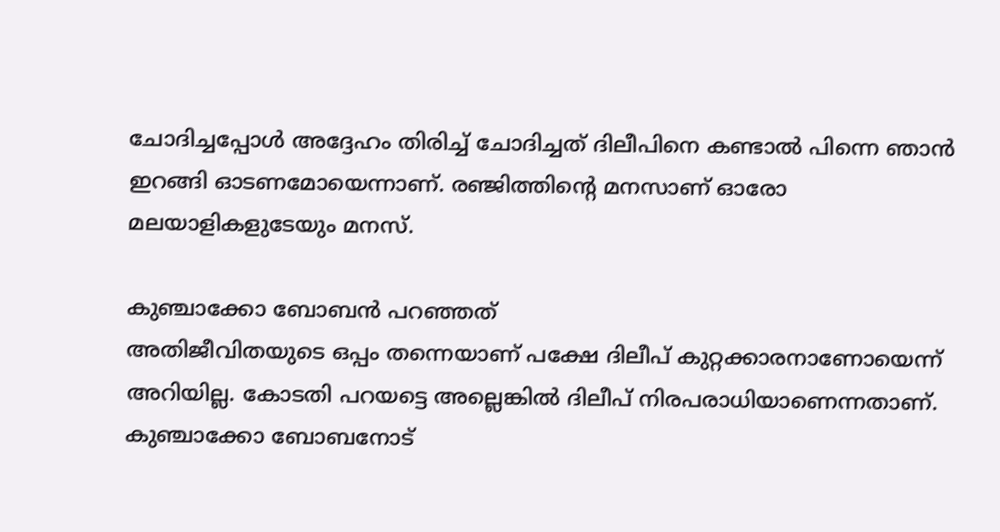ചോദിച്ചപ്പോൾ അദ്ദേഹം തിരിച്ച് ചോദിച്ചത് ദിലീപിനെ കണ്ടാൽ പിന്നെ ഞാൻ ഇറങ്ങി ഓടണമോയെന്നാണ്. രഞ്ജിത്തിന്റെ മനസാണ് ഓരോ മലയാളികളുടേയും മനസ്.

കുഞ്ചാക്കോ ബോബൻ പറഞ്ഞത്
അതിജീവിതയുടെ ഒപ്പം തന്നെയാണ് പക്ഷേ ദിലീപ് കുറ്റക്കാരനാണോയെന്ന് അറിയില്ല. കോടതി പറയട്ടെ അല്ലെങ്കിൽ ദിലീപ് നിരപരാധിയാണെന്നതാണ്. കുഞ്ചാക്കോ ബോബനോട്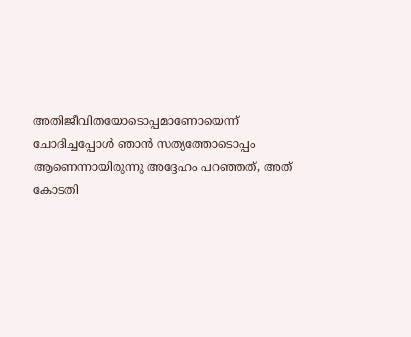അതിജീവിതയോടൊപ്പമാണോയെന്ന് ചോദിച്ചപ്പോൾ ഞാൻ സത്യത്തോടൊപ്പം ആണെന്നായിരുന്നു അദ്ദേഹം പറഞ്ഞത്, അത് കോടതി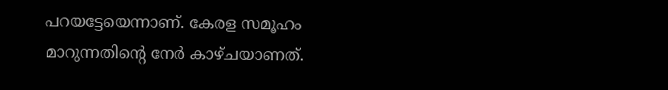പറയട്ടേയെന്നാണ്. കേരള സമൂഹം മാറുന്നതിന്റെ നേർ കാഴ്ചയാണത്.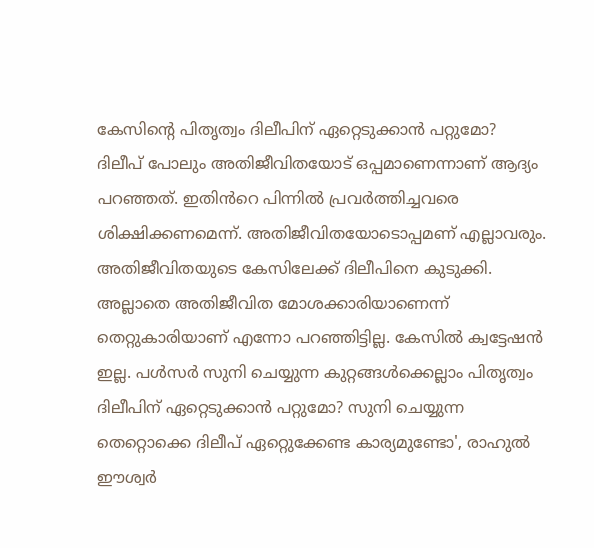കേസിന്റെ പിതൃത്വം ദിലീപിന് ഏറ്റെടുക്കാൻ പറ്റുമോ?
ദിലീപ് പോലും അതിജീവിതയോട് ഒപ്പമാണെന്നാണ് ആദ്യം പറഞ്ഞത്. ഇതിൻറെ പിന്നിൽ പ്രവർത്തിച്ചവരെ ശിക്ഷിക്കണമെന്ന്. അതിജീവിതയോടൊപ്പമണ് എല്ലാവരും. അതിജീവിതയുടെ കേസിലേക്ക് ദിലീപിനെ കുടുക്കി. അല്ലാതെ അതിജീവിത മോശക്കാരിയാണെന്ന് തെറ്റുകാരിയാണ് എന്നോ പറഞ്ഞിട്ടില്ല. കേസിൽ ക്വട്ടേഷൻ ഇല്ല. പൾസർ സുനി ചെയ്യുന്ന കുറ്റങ്ങൾക്കെല്ലാം പിതൃത്വം ദിലീപിന് ഏറ്റെടുക്കാൻ പറ്റുമോ? സുനി ചെയ്യുന്ന തെറ്റൊക്കെ ദിലീപ് ഏറ്റെുക്കേണ്ട കാര്യമുണ്ടോ', രാഹുൽ ഈശ്വർ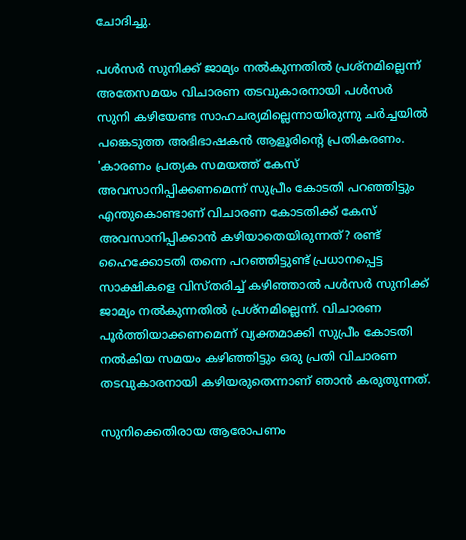ചോദിച്ചു.

പൾസർ സുനിക്ക് ജാമ്യം നൽകുന്നതിൽ പ്രശ്നമില്ലെന്ന്
അതേസമയം വിചാരണ തടവുകാരനായി പൾസർ സുനി കഴിയേണ്ട സാഹചര്യമില്ലെന്നായിരുന്നു ചർച്ചയിൽ പങ്കെടുത്ത അഭിഭാഷകൻ ആളൂരിന്റെ പ്രതികരണം. 'കാരണം പ്രത്യക സമയത്ത് കേസ് അവസാനിപ്പിക്കണമെന്ന് സുപ്രീം കോടതി പറഞ്ഞിട്ടും എന്തുകൊണ്ടാണ് വിചാരണ കോടതിക്ക് കേസ് അവസാനിപ്പിക്കാൻ കഴിയാതെയിരുന്നത്? രണ്ട് ഹൈക്കോടതി തന്നെ പറഞ്ഞിട്ടുണ്ട് പ്രധാനപ്പെട്ട സാക്ഷികളെ വിസ്തരിച്ച് കഴിഞ്ഞാൽ പൾസർ സുനിക്ക് ജാമ്യം നൽകുന്നതിൽ പ്രശ്നമില്ലെന്ന്. വിചാരണ പൂർത്തിയാക്കണമെന്ന് വ്യക്തമാക്കി സുപ്രീം കോടതി നൽകിയ സമയം കഴിഞ്ഞിട്ടും ഒരു പ്രതി വിചാരണ തടവുകാരനായി കഴിയരുതെന്നാണ് ഞാൻ കരുതുന്നത്.

സുനിക്കെതിരായ ആരോപണം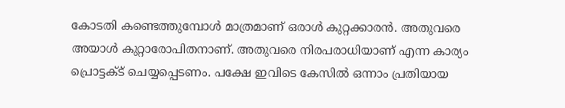കോടതി കണ്ടെത്തുമ്പോൾ മാത്രമാണ് ഒരാൾ കുറ്റക്കാരൻ. അതുവരെ അയാൾ കുറ്റാരോപിതനാണ്. അതുവരെ നിരപരാധിയാണ് എന്ന കാര്യം പ്രൊട്ടക്ട് ചെയ്യപ്പെടണം. പക്ഷേ ഇവിടെ കേസിൽ ഒന്നാം പ്രതിയായ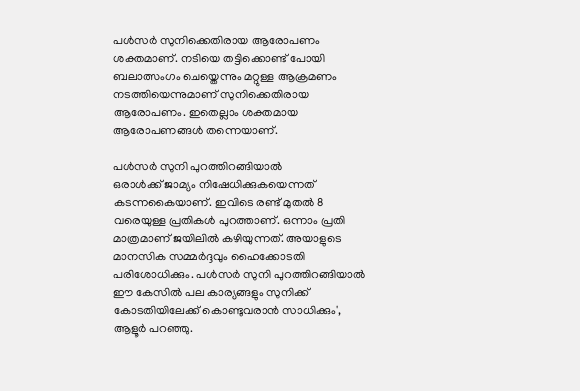പൾസർ സുനിക്കെതിരായ ആരോപണം ശക്തമാണ്. നടിയെ തട്ടിക്കൊണ്ട് പോയി ബലാത്സംഗം ചെയ്തെന്നും മറ്റുള്ള ആക്രമണം നടത്തിയെന്നുമാണ് സുനിക്കെതിരായ ആരോപണം. ഇതെല്ലാം ശക്തമായ ആരോപണങ്ങൾ തന്നെയാണ്.

പൾസർ സുനി പുറത്തിറങ്ങിയാൽ
ഒരാൾക്ക് ജാമ്യം നിഷേധിക്കുകയെന്നത് കടന്നകൈയാണ്. ഇവിടെ രണ്ട് മുതൽ 8 വരെയുള്ള പ്രതികൾ പുറത്താണ്. ഒന്നാം പ്രതി മാത്രമാണ് ജയിലിൽ കഴിയുന്നത്. അയാളുടെ മാനസിക സമ്മർദ്ദവും ഹൈക്കോടതി പരിശോധിക്കും. പൾസർ സുനി പുറത്തിറങ്ങിയാൽ ഈ കേസിൽ പല കാര്യങ്ങളും സുനിക്ക് കോടതിയിലേക്ക് കൊണ്ടുവരാൻ സാധിക്കും', ആളൂർ പറഞ്ഞു.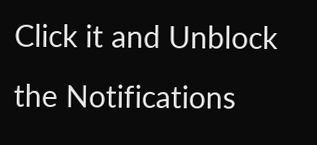Click it and Unblock the Notifications